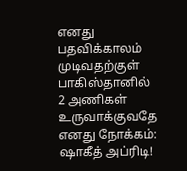எனது பதவிக்காலம் முடிவதற்குள் பாகிஸ்தானில் 2 அணிகள் உருவாக்குவதே எனது நோக்கம்: ஷாகீத் அப்ரிடி!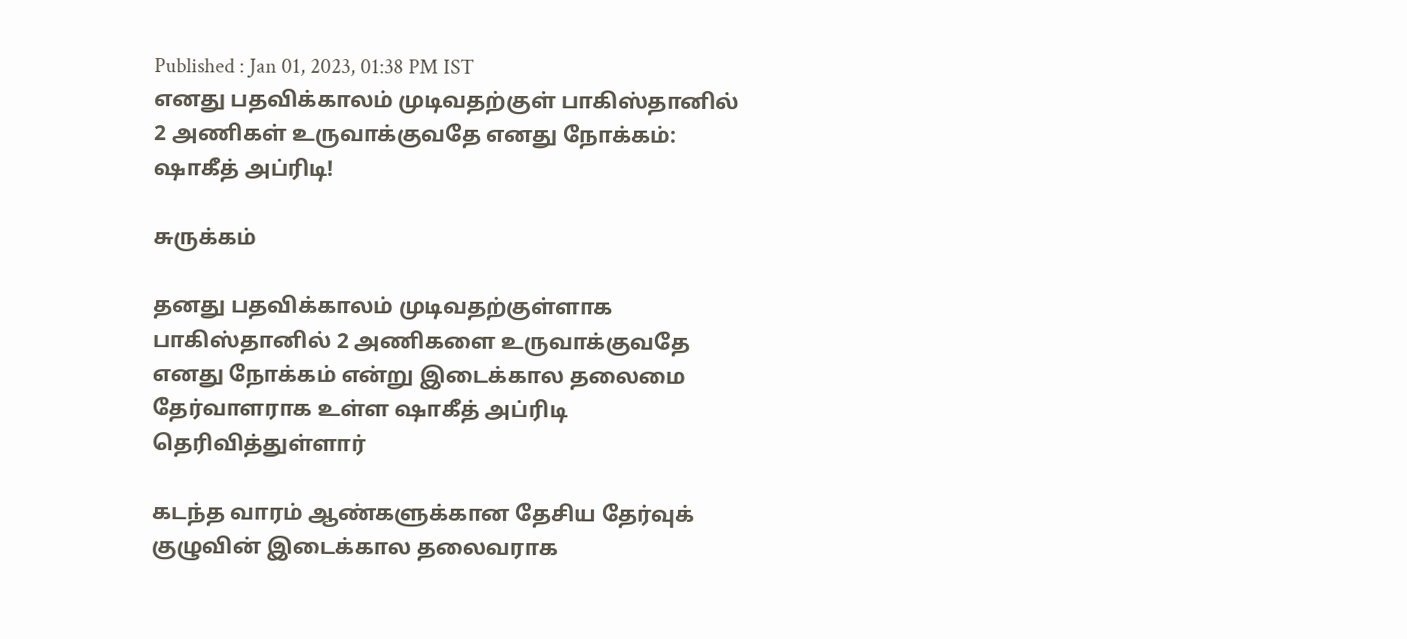Published : Jan 01, 2023, 01:38 PM IST
எனது பதவிக்காலம் முடிவதற்குள் பாகிஸ்தானில் 2 அணிகள் உருவாக்குவதே எனது நோக்கம்: ஷாகீத் அப்ரிடி!

சுருக்கம்

தனது பதவிக்காலம் முடிவதற்குள்ளாக பாகிஸ்தானில் 2 அணிகளை உருவாக்குவதே எனது நோக்கம் என்று இடைக்கால தலைமை தேர்வாளராக உள்ள ஷாகீத் அப்ரிடி தெரிவித்துள்ளார்

கடந்த வாரம் ஆண்களுக்கான தேசிய தேர்வுக் குழுவின் இடைக்கால தலைவராக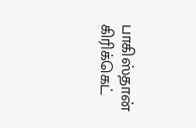பாகிஸ்தான் கிரிக்கெட்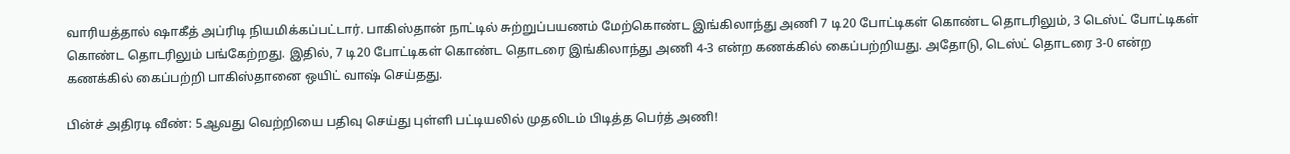வாரியத்தால் ஷாகீத் அப்ரிடி நியமிக்கப்பட்டார். பாகிஸ்தான் நாட்டில் சுற்றுப்பயணம் மேற்கொண்ட இங்கிலாந்து அணி 7 டி20 போட்டிகள் கொண்ட தொடரிலும், 3 டெஸ்ட் போட்டிகள் கொண்ட தொடரிலும் பங்கேற்றது. இதில், 7 டி20 போட்டிகள் கொண்ட தொடரை இங்கிலாந்து அணி 4-3 என்ற கணக்கில் கைப்பற்றியது. அதோடு, டெஸ்ட் தொடரை 3-0 என்ற கணக்கில் கைப்பற்றி பாகிஸ்தானை ஒயிட் வாஷ் செய்தது.

பின்ச் அதிரடி வீண்: 5ஆவது வெற்றியை பதிவு செய்து புள்ளி பட்டியலில் முதலிடம் பிடித்த பெர்த் அணி!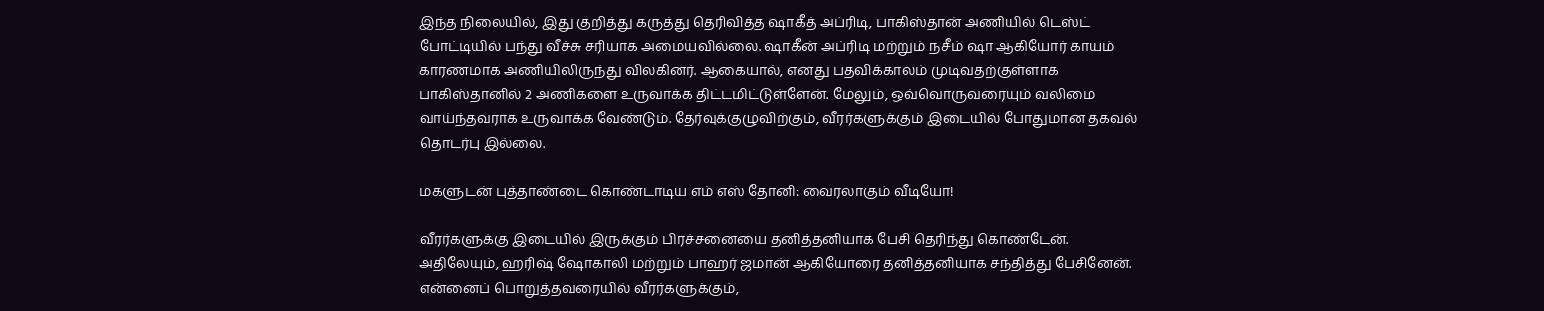இந்த நிலையில், இது குறித்து கருத்து தெரிவித்த ஷாகீத் அப்ரிடி, பாகிஸ்தான் அணியில் டெஸ்ட் போட்டியில் பந்து வீச்சு சரியாக அமையவில்லை. ஷாகீன் அப்ரிடி மற்றும் நசீம் ஷா ஆகியோர் காயம் காரணமாக அணியிலிருந்து விலகினர். ஆகையால், எனது பதவிக்காலம் முடிவதற்குள்ளாக பாகிஸ்தானில் 2 அணிகளை உருவாக்க திட்டமிட்டுள்ளேன். மேலும், ஒவ்வொருவரையும் வலிமை வாய்ந்தவராக உருவாக்க வேண்டும். தேர்வுக்குழுவிற்கும், வீரர்களுக்கும் இடையில் போதுமான தகவல் தொடர்பு இல்லை.

மகளுடன் புத்தாண்டை கொண்டாடிய எம் எஸ் தோனி: வைரலாகும் வீடியோ!

வீரர்களுக்கு இடையில் இருக்கும் பிரச்சனையை தனித்தனியாக பேசி தெரிந்து கொண்டேன். அதிலேயும், ஹரிஷ் ஷோகாலி மற்றும் பாஹர் ஜமான் ஆகியோரை தனித்தனியாக சந்தித்து பேசினேன். என்னைப் பொறுத்தவரையில் வீரர்களுக்கும்,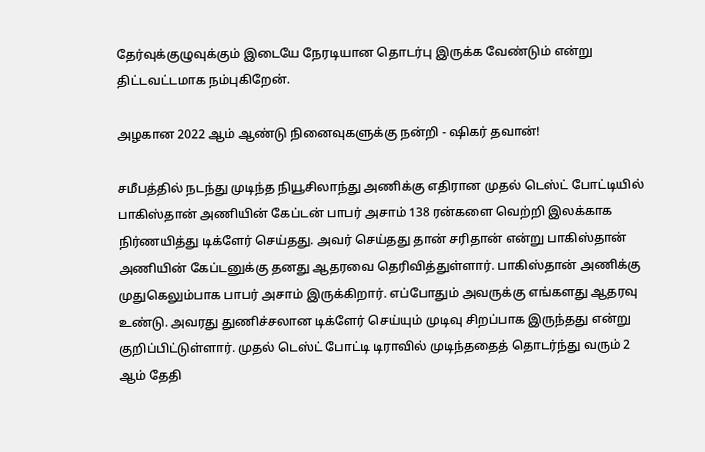தேர்வுக்குழுவுக்கும் இடையே நேரடியான தொடர்பு இருக்க வேண்டும் என்று திட்டவட்டமாக நம்புகிறேன்.

அழகான 2022 ஆம் ஆண்டு நினைவுகளுக்கு நன்றி - ஷிகர் தவான்!

சமீபத்தில் நடந்து முடிந்த நியூசிலாந்து அணிக்கு எதிரான முதல் டெஸ்ட் போட்டியில் பாகிஸ்தான் அணியின் கேப்டன் பாபர் அசாம் 138 ரன்களை வெற்றி இலக்காக நிர்ணயித்து டிக்ளேர் செய்தது. அவர் செய்தது தான் சரிதான் என்று பாகிஸ்தான் அணியின் கேப்டனுக்கு தனது ஆதரவை தெரிவித்துள்ளார். பாகிஸ்தான் அணிக்கு முதுகெலும்பாக பாபர் அசாம் இருக்கிறார். எப்போதும் அவருக்கு எங்களது ஆதரவு உண்டு. அவரது துணிச்சலான டிக்ளேர் செய்யும் முடிவு சிறப்பாக இருந்தது என்று குறிப்பிட்டுள்ளார். முதல் டெஸ்ட் போட்டி டிராவில் முடிந்ததைத் தொடர்ந்து வரும் 2 ஆம் தேதி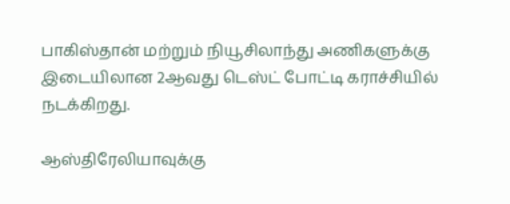பாகிஸ்தான் மற்றும் நியூசிலாந்து அணிகளுக்கு இடையிலான 2ஆவது டெஸ்ட் போட்டி கராச்சியில் நடக்கிறது.

ஆஸ்திரேலியாவுக்கு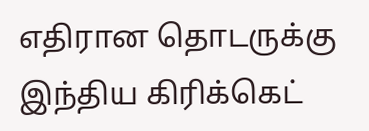எதிரான தொடருக்கு இந்திய கிரிக்கெட்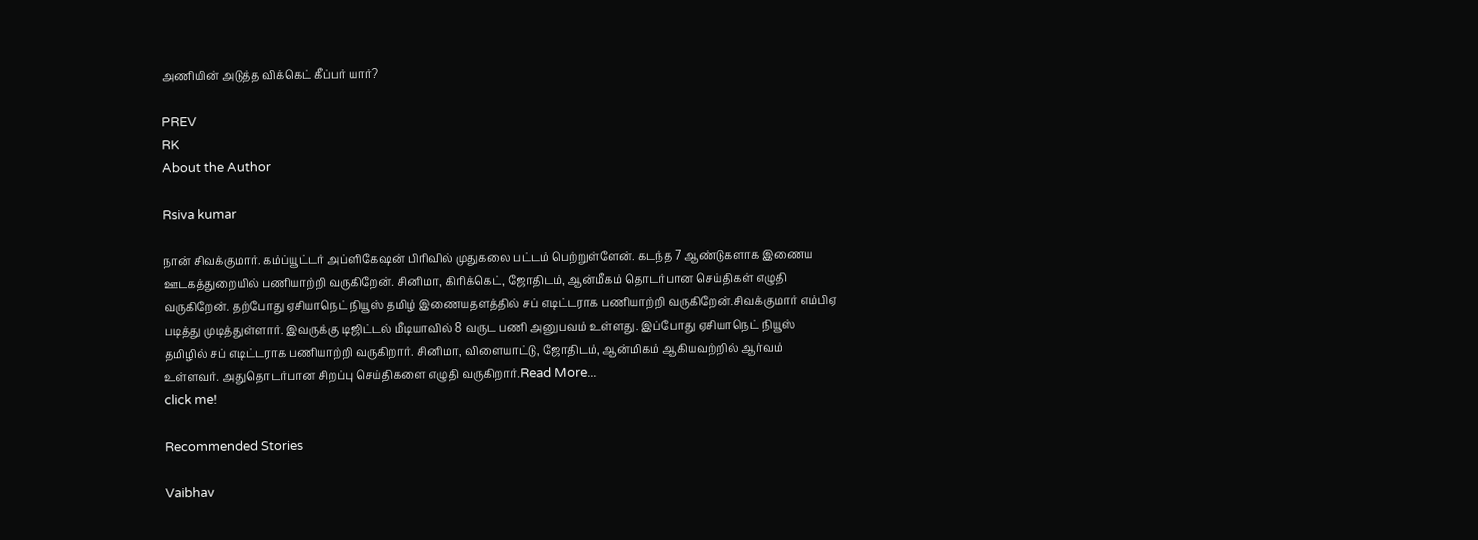அணியின் அடுத்த விக்கெட் கீப்பர் யார்?

PREV
RK
About the Author

Rsiva kumar

நான் சிவக்குமார். கம்ப்யூட்டர் அப்ளிகேஷன் பிரிவில் முதுகலை பட்டம் பெற்றுள்ளேன். கடந்த 7 ஆண்டுகளாக இணைய ஊடகத்துறையில் பணியாற்றி வருகிறேன். சினிமா, கிரிக்கெட், ஜோதிடம், ஆன்மீகம் தொடர்பான செய்திகள் எழுதி வருகிறேன். தற்போது ஏசியாநெட் நியூஸ் தமிழ் இணையதளத்தில் சப் எடிட்டராக பணியாற்றி வருகிறேன்.சிவக்குமார் எம்பிஏ படித்து முடித்துள்ளார். இவருக்கு டிஜிட்டல் மீடியாவில் 8 வருட பணி அனுபவம் உள்ளது. இப்போது ஏசியாநெட் நியூஸ் தமிழில் சப் எடிட்டராக பணியாற்றி வருகிறார். சினிமா, விளையாட்டு, ஜோதிடம், ஆன்மிகம் ஆகியவற்றில் ஆர்வம் உள்ளவர். அதுதொடர்பான சிறப்பு செய்திகளை எழுதி வருகிறார்.Read More...
click me!

Recommended Stories

Vaibhav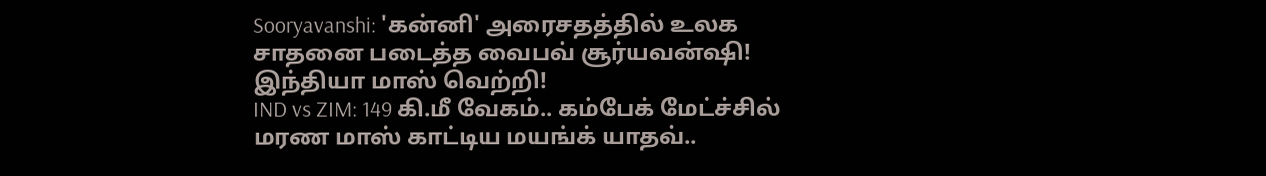Sooryavanshi: 'கன்னி' அரைசதத்தில் உலக சாதனை படைத்த வைபவ் சூர்யவன்ஷி! இந்தியா மாஸ் வெற்றி!
IND vs ZIM: 149 கி.மீ வேகம்.. கம்பேக் மேட்ச்சில் மரண மாஸ் காட்டிய மயங்க் யாதவ்..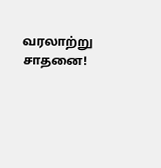வரலாற்று சாதனை!